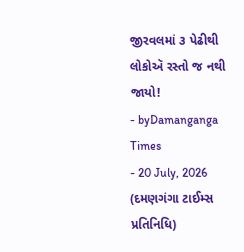જીરવલમાં ૩ પેઢીથી લોકોઍ રસ્તો જ નથી જાયો!
- byDamanganga Times
- 20 July, 2026
(દમણગંગા ટાઈમ્સ પ્રતિનિધિ)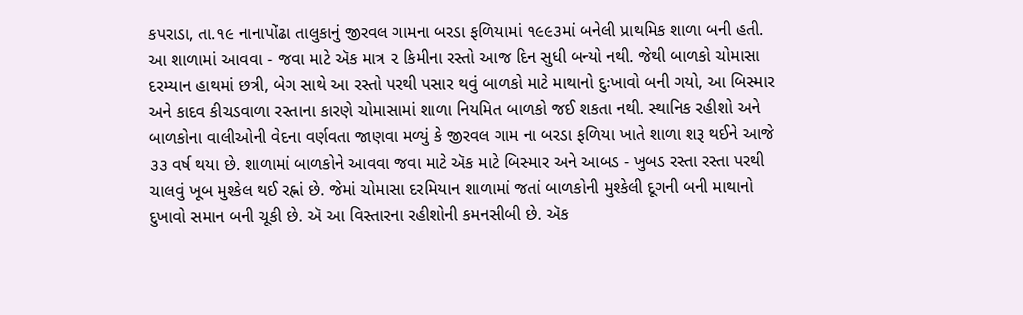કપરાડા, તા.૧૯ નાનાપોંઢા તાલુકાનું જીરવલ ગામના બરડા ફળિયામાં ૧૯૯૩માં બનેલી પ્રાથમિક શાળા બની હતી. આ શાળામાં આવવા - જવા માટે ઍક માત્ર ૨ કિમીના રસ્તો આજ દિન સુધી બન્યો નથી. જેથી બાળકો ચોમાસા દરમ્યાન હાથમાં છત્રી, બેગ સાથે આ રસ્તો પરથી પસાર થવું બાળકો માટે માથાનો દુઃખાવો બની ગયો, આ બિસ્માર અને કાદવ કીચડવાળા રસ્તાના કારણે ચોમાસામાં શાળા નિયમિત બાળકો જઈ શકતા નથી. સ્થાનિક રહીશો અને બાળકોના વાલીઓની વેદના વર્ણવતા જાણવા મળ્યું કે જીરવલ ગામ ના બરડા ફળિયા ખાતે શાળા શરૂ થઈને આજે ૩૩ વર્ષ થયા છે. શાળામાં બાળકોને આવવા જવા માટે ઍક માટે બિસ્માર અને આબડ - ખુબડ રસ્તા રસ્તા પરથી ચાલવું ખૂબ મુશ્કેલ થઈ રહ્નાં છે. જેમાં ચોમાસા દરમિયાન શાળામાં જતાં બાળકોની મુશ્કેલી દૂગની બની માથાનો દુખાવો સમાન બની ચૂકી છે. ઍ આ વિસ્તારના રહીશોની કમનસીબી છે. ઍક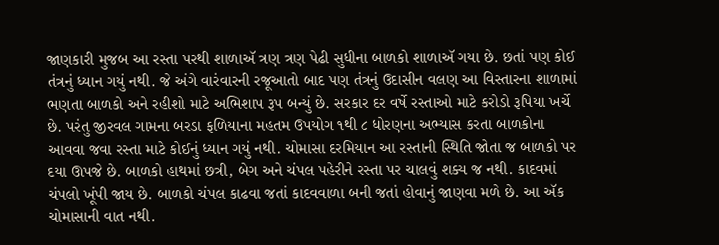જાણકારી મુજબ આ રસ્તા પરથી શાળાઍ ત્રણ ત્રણ પેઢી સુધીના બાળકો શાળાઍ ગયા છે. છતાં પણ કોઈ તંત્રનું ધ્યાન ગયું નથી. જે અંગે વારંવારની રજૂઆતો બાદ પણ તંત્રનું ઉદાસીન વલણ આ વિસ્તારના શાળામાં ભણતા બાળકો અને રહીશો માટે અભિશાપ રૂપ બન્યું છે. સરકાર દર વર્ષે રસ્તાઓ માટે કરોડો રૂપિયા ખર્ચે છે. પરંતુ જીરવલ ગામના બરડા ફળિયાના મહતમ ઉપયોગ ૧થી ૮ ધોરણના અભ્યાસ કરતા બાળકોના આવવા જવા રસ્તા માટે કોઈનું ધ્યાન ગયું નથી. ચોમાસા દરમિયાન આ રસ્તાની સ્થિતિ જોતા જ બાળકો પર દયા ઊપજે છે. બાળકો હાથમાં છત્રી, બેગ અને ચંપલ પહેરીને રસ્તા પર ચાલવું શક્ય જ નથી. કાદવમાં ચંપલો ખૂંપી જાય છે. બાળકો ચંપલ કાઢવા જતાં કાદવવાળા બની જતાં હોવાનું જાણવા મળે છે. આ ઍક ચોમાસાની વાત નથી.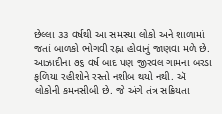છેલ્લા ૩૩ વર્ષથી આ સમસ્યા લોકો અને શાળામાં જતાં બાળકો ભોગવી રહ્ના હોવાનું જાણવા મળે છે. આઝાદીના ૭૬ વર્ષ બાદ પણ જીરવલ ગામના બરડા ફળિયા રહીશોને રસ્તો નશીબ થયો નથી. ઍ લોકોની કમનસીબી છે. જે અંગે તંત્ર સક્રિયતા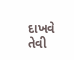દાખવે તેવી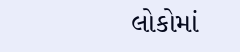લોકોમાં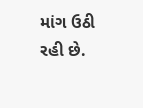માંગ ઉઠી રહી છે.